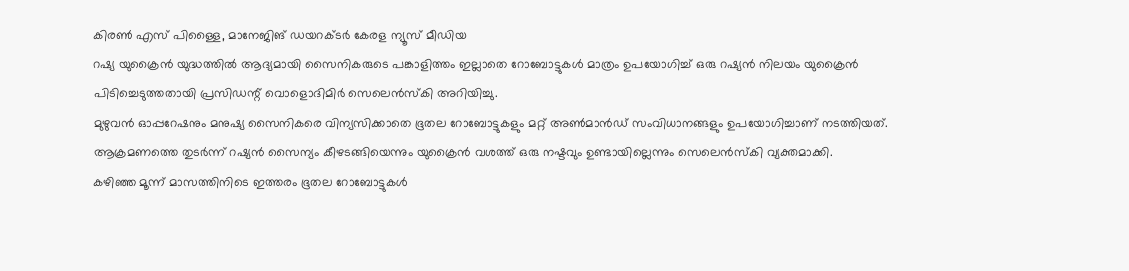കിരൺ എസ് പിള്ളൈ, മാനേജിങ് ഡയറക്ടർ കേരള ന്യൂസ് മീഡിയ
റഷ്യ യുക്രൈൻ യുദ്ധത്തിൽ ആദ്യമായി സൈനികരുടെ പങ്കാളിത്തം ഇല്ലാതെ റോബോട്ടുകൾ മാത്രം ഉപയോഗിച്ച് ഒരു റഷ്യൻ നിലയം യുക്രൈൻ പിടിച്ചെടുത്തതായി പ്രസിഡന്റ് വൊളൊദിമിർ സെലെൻസ്കി അറിയിച്ചു.
മുഴുവൻ ഓപ്പറേഷനും മനുഷ്യ സൈനികരെ വിന്യസിക്കാതെ ഭൂതല റോബോട്ടുകളും മറ്റ് അൺമാൻഡ് സംവിധാനങ്ങളും ഉപയോഗിച്ചാണ് നടത്തിയത്. ആക്രമണത്തെ തുടർന്ന് റഷ്യൻ സൈന്യം കീഴടങ്ങിയെന്നും യുക്രൈൻ വശത്ത് ഒരു നഷ്ടവും ഉണ്ടായില്ലെന്നും സെലെൻസ്കി വ്യക്തമാക്കി.
കഴിഞ്ഞ മൂന്ന് മാസത്തിനിടെ ഇത്തരം ഭൂതല റോബോട്ടുകൾ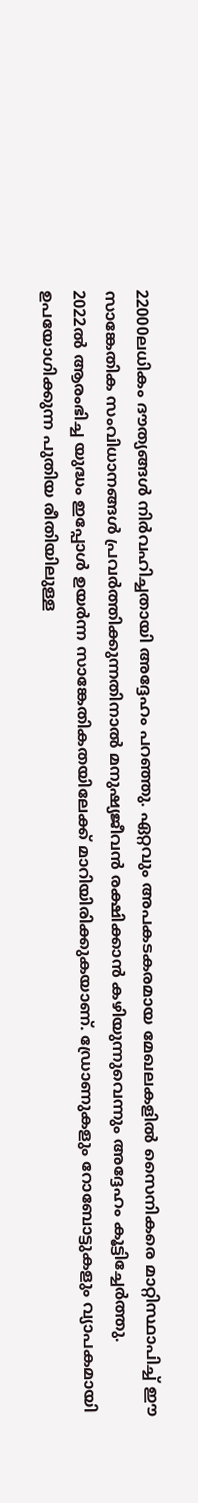22000ലധികം ദൗത്യങ്ങൾ നിർവഹിച്ചതായി അദ്ദേഹം പറഞ്ഞു. ഏറ്റവും അപകടകരമായ മേഖലകളിൽ സൈനികരെ മാറ്റിസ്ഥാപിച്ച് ഈ സാങ്കേതിക സംവിധാനങ്ങൾ പ്രവർത്തിക്കുന്നതിനാൽ മനുഷ്യജീവൻ രക്ഷിക്കാൻ കഴിയുന്നുവെന്നും അദ്ദേഹം കൂട്ടിച്ചേർത്തു.
2022ൽ ആരംഭിച്ച യുദ്ധം ഇപ്പോൾ ഉയർന്ന സാങ്കേതികതയിലേക്ക് മാറിയിരിക്കുകയാണ്. ഡ്രോണുകളും റോബോട്ടുകളും വ്യാപകമായി ഉപയോഗിക്കുന്ന പുതിയ രീതിയിലുള്ള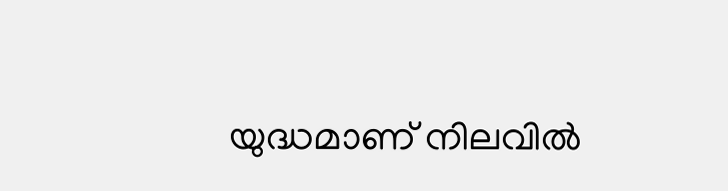യുദ്ധമാണ് നിലവിൽ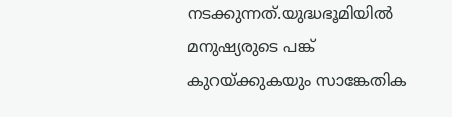നടക്കുന്നത്.യുദ്ധഭൂമിയിൽ മനുഷ്യരുടെ പങ്ക് കുറയ്ക്കുകയും സാങ്കേതിക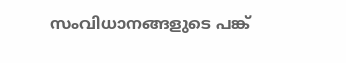സംവിധാനങ്ങളുടെ പങ്ക്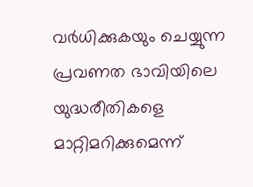വർധിക്കുകയും ചെയ്യുന്ന പ്രവണത ഭാവിയിലെ യുദ്ധരീതികളെ മാറ്റിമറിക്കുമെന്ന്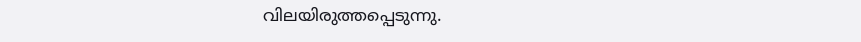വിലയിരുത്തപ്പെടുന്നു.